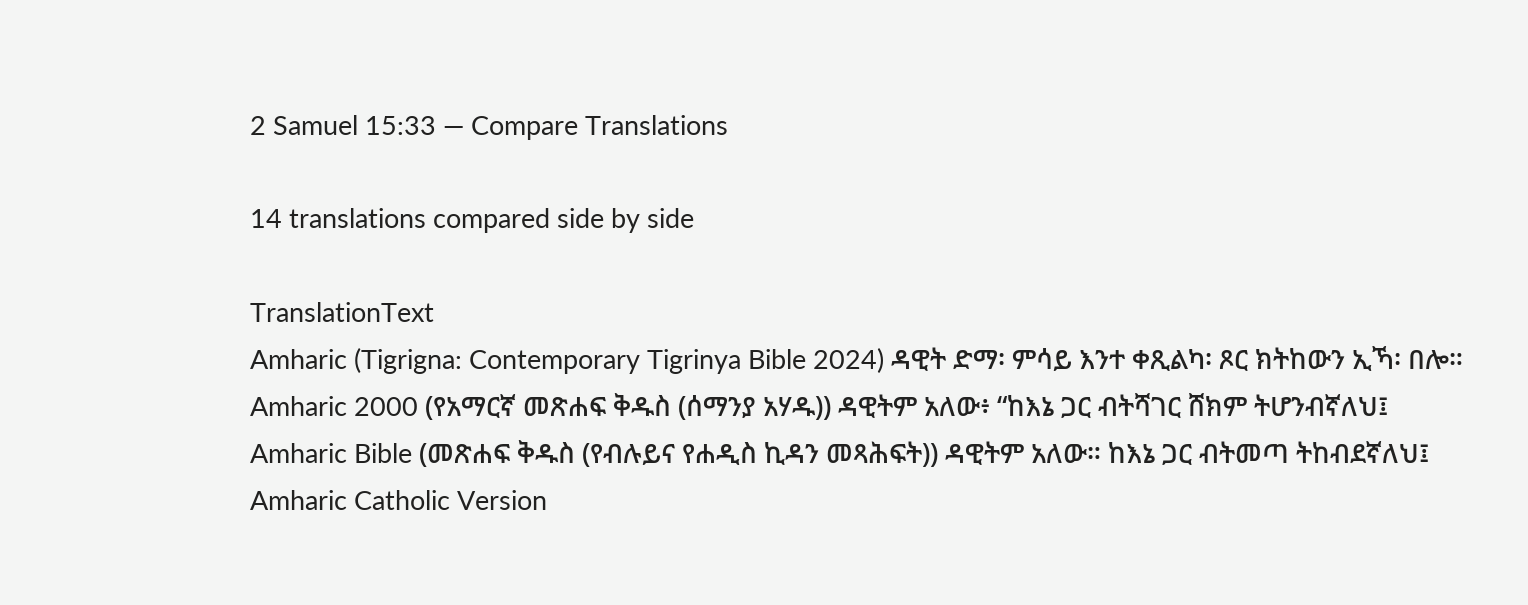2 Samuel 15:33 — Compare Translations

14 translations compared side by side

TranslationText
Amharic (Tigrigna: Contemporary Tigrinya Bible 2024) ዳዊት ድማ፡ ምሳይ እንተ ቀጺልካ፡ ጾር ክትከውን ኢኻ፡ በሎ።
Amharic 2000 (የአማርኛ መጽሐፍ ቅዱስ (ሰማንያ አሃዱ)) ዳዊትም አለው፥ “ከእኔ ጋር ብትሻገር ሸክም ትሆንብኛለህ፤
Amharic Bible (መጽሐፍ ቅዱስ (የብሉይና የሐዲስ ኪዳን መጻሕፍት)) ዳዊትም አለው። ከእኔ ጋር ብትመጣ ትከብደኛለህ፤
Amharic Catholic Version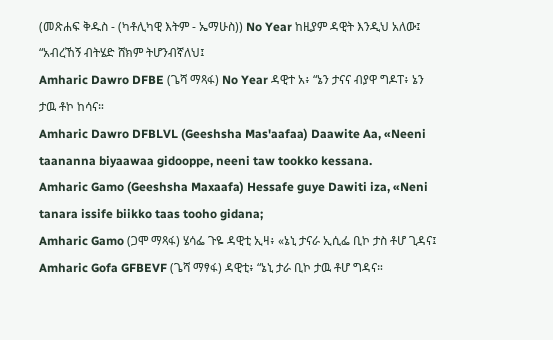(መጽሐፍ ቅዱስ - (ካቶሊካዊ እትም - ኤማሁስ)) No Year ከዚያም ዳዊት እንዲህ አለው፤ “አብረኸኝ ብትሄድ ሸክም ትሆንብኛለህ፤
Amharic Dawro DFBE (ጌሻ ማጻፋ) No Year ዳዊተ አ፥ “ኔን ታናና ብያዋ ግዶፐ፥ ኔን ታዉ ቶኮ ከሳና።
Amharic Dawro DFBLVL (Geeshsha Mas'aafaa) Daawite Aa, «Neeni taananna biyaawaa gidooppe, neeni taw tookko kessana.
Amharic Gamo (Geeshsha Maxaafa) Hessafe guye Dawiti iza, «Neni tanara issife biikko taas tooho gidana;
Amharic Gamo (ጋሞ ማጻፋ) ሄሳፌ ጉዬ ዳዊቲ ኢዛ፥ «ኔኒ ታናራ ኢሲፌ ቢኮ ታስ ቶሆ ጊዳና፤
Amharic Gofa GFBEVF (ጌሻ ማፃፋ) ዳዊቲ፥ “ኔኒ ታራ ቢኮ ታዉ ቶሆ ግዳና።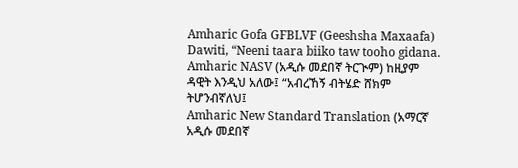Amharic Gofa GFBLVF (Geeshsha Maxaafa) Dawiti, “Neeni taara biiko taw tooho gidana.
Amharic NASV (አዲሱ መደበኛ ትርጒም) ከዚያም ዳዊት እንዲህ አለው፤ “አብረኸኝ ብትሄድ ሸክም ትሆንብኛለህ፤
Amharic New Standard Translation (አማርኛ አዲሱ መደበኛ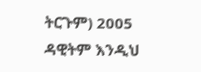ትርጉም) 2005 ዳዊትም እንዲህ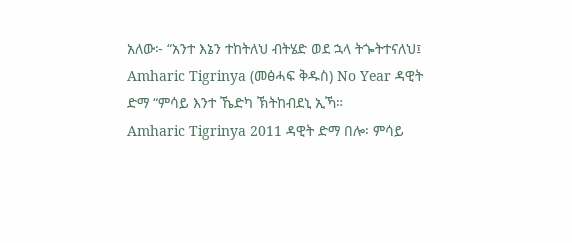አለው፦ “አንተ እኔን ተከትለህ ብትሄድ ወደ ኋላ ትጐትተናለህ፤
Amharic Tigrinya (መፅሓፍ ቅዱስ) No Year ዳዊት ድማ “ምሳይ እንተ ኼድካ ኽትከብደኒ ኢኻ።
Amharic Tigrinya 2011 ዳዊት ድማ በሎ፡ ምሳይ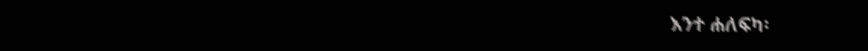እንተ ሐለፍካ፡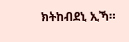ክትከብደኒ ኢኻ።